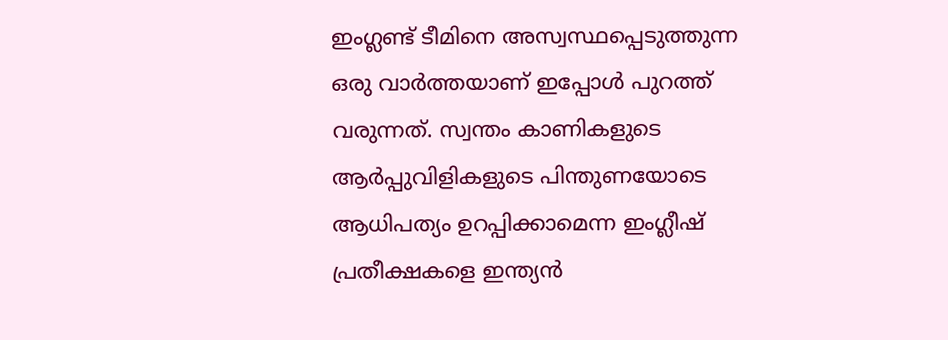ഇംഗ്ലണ്ട് ടീമിനെ അസ്വസ്ഥപ്പെടുത്തുന്ന ഒരു വാര്‍ത്തയാണ് ഇപ്പോള്‍ പുറത്ത് വരുന്നത്. സ്വന്തം കാണികളുടെ ആര്‍പ്പുവിളികളുടെ പിന്തുണയോടെ ആധിപത്യം ഉറപ്പിക്കാമെന്ന ഇംഗ്ലീഷ് പ്രതീക്ഷകളെ ഇന്ത്യന്‍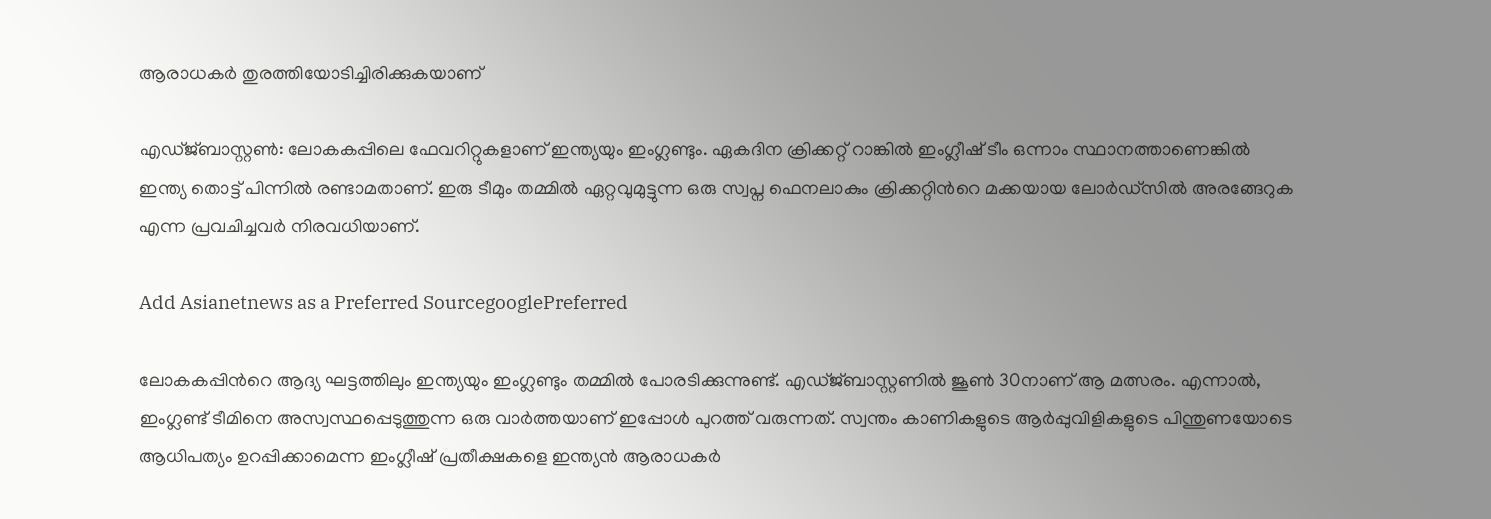ആരാധകര്‍ തുരത്തിയോടിച്ചിരിക്കുകയാണ്

എഡ്ജ്ബാസ്റ്റണ്‍: ലോകകപ്പിലെ ഫേവറിറ്റുകളാണ് ഇന്ത്യയും ഇംഗ്ലണ്ടും. ഏകദിന ക്രിക്കറ്റ് റാങ്കില്‍ ഇംഗ്ലീഷ് ടീം ഒന്നാം സ്ഥാനത്താണെങ്കില്‍ ഇന്ത്യ തൊട്ട് പിന്നില്‍ രണ്ടാമതാണ്. ഇരു ടീമും തമ്മില്‍ ഏറ്റവുമുട്ടുന്ന ഒരു സ്വപ്ന ഫെനലാകും ക്രിക്കറ്റിന്‍റെ മക്കയായ ലോര്‍ഡ്സില്‍ അരങ്ങേറുക എന്ന പ്രവചിച്ചവര്‍ നിരവധിയാണ്.

Add Asianetnews as a Preferred SourcegooglePreferred

ലോകകപ്പിന്‍റെ ആദ്യ ഘട്ടത്തിലും ഇന്ത്യയും ഇംഗ്ലണ്ടും തമ്മില്‍ പോരടിക്കുന്നുണ്ട്. എഡ്ജ്ബാസ്റ്റണില്‍ ജൂണ്‍ 30നാണ് ആ മത്സരം. എന്നാല്‍, ഇംഗ്ലണ്ട് ടീമിനെ അസ്വസ്ഥപ്പെടുത്തുന്ന ഒരു വാര്‍ത്തയാണ് ഇപ്പോള്‍ പുറത്ത് വരുന്നത്. സ്വന്തം കാണികളുടെ ആര്‍പ്പുവിളികളുടെ പിന്തുണയോടെ ആധിപത്യം ഉറപ്പിക്കാമെന്ന ഇംഗ്ലീഷ് പ്രതീക്ഷകളെ ഇന്ത്യന്‍ ആരാധകര്‍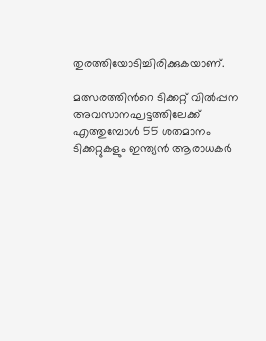തുരത്തിയോടിച്ചിരിക്കുകയാണ്.

മത്സരത്തിന്‍റെ ടിക്കറ്റ് വില്‍പ്പന അവസാനഘട്ടത്തിലേക്ക് എത്തുമ്പോള്‍ 55 ശതമാനം ടിക്കറ്റുകളും ഇന്ത്യന്‍ ആരാധകര്‍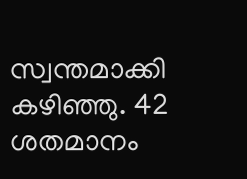സ്വന്തമാക്കി കഴിഞ്ഞു. 42 ശതമാനം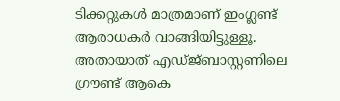ടിക്കറ്റുകള്‍ മാത്രമാണ് ഇംഗ്ലണ്ട് ആരാധകര്‍ വാങ്ങിയിട്ടുള്ളൂ. അതായാത് എഡ്ജ്ബാസ്റ്റണിലെ ഗ്രൗണ്ട് ആകെ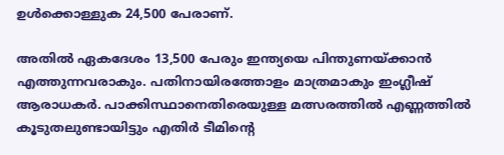ഉള്‍ക്കൊള്ളുക 24,500 പേരാണ്.

അതില്‍ ഏകദേശം 13,500 പേരും ഇന്ത്യയെ പിന്തുണയ്ക്കാന്‍ എത്തുന്നവരാകും. പതിനായിരത്തോളം മാത്രമാകും ഇംഗ്ലീഷ് ആരാധകര്‍. പാക്കിസ്ഥാനെതിരെയുള്ള മത്സരത്തില്‍ എണ്ണത്തില്‍ കൂടുതലുണ്ടായിട്ടും എതിര്‍ ടീമിന്‍റെ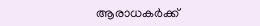ആരാധകര്‍ക്ക്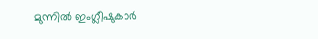മുന്നില്‍ ഇംഗ്ലീഷുകാര്‍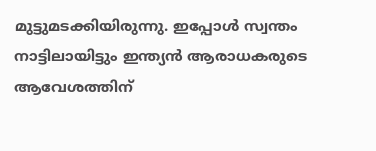മുട്ടുമടക്കിയിരുന്നു. ഇപ്പോള്‍ സ്വന്തം നാട്ടിലായിട്ടും ഇന്ത്യന്‍ ആരാധകരുടെ ആവേശത്തിന്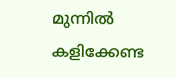മുന്നില്‍ കളിക്കേണ്ട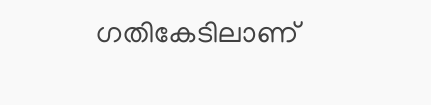ഗതികേടിലാണ്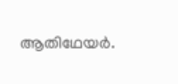ആതിഥേയര്‍.